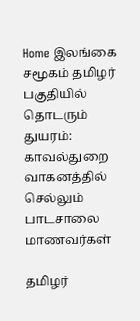Home இலங்கை சமூகம் தமிழர் பகுதியில் தொடரும் துயரம்: காவல்துறை வாகனத்தில் செல்லும் பாடசாலை மாணவர்கள்

தமிழர்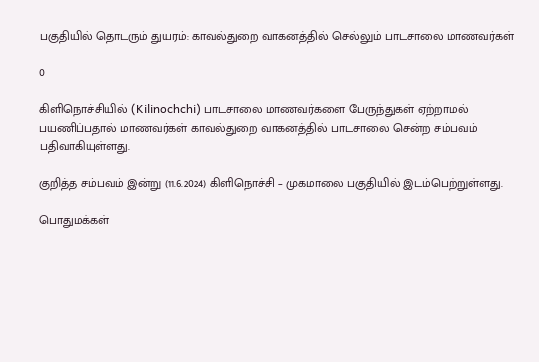பகுதியில் தொடரும் துயரம்: காவல்துறை வாகனத்தில் செல்லும் பாடசாலை மாணவர்கள்

0

கிளிநொச்சியில் (Kilinochchi) பாடசாலை மாணவர்களை பேருந்துகள் ஏற்றாமல் பயணிப்பதால் மாணவர்கள் காவல்துறை வாகனத்தில் பாடசாலை சென்ற சம்பவம் பதிவாகியுள்ளது.

குறித்த சம்பவம் இன்று (11.6.2024) கிளிநொச்சி – முகமாலை பகுதியில் இடம்பெற்றுள்ளது.

பொதுமக்கள்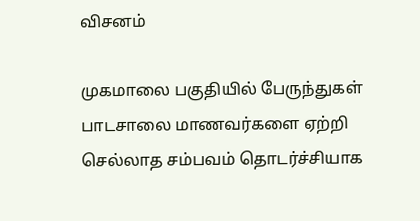விசனம்

முகமாலை பகுதியில் பேருந்துகள் பாடசாலை மாணவர்களை ஏற்றி செல்லாத சம்பவம் தொடர்ச்சியாக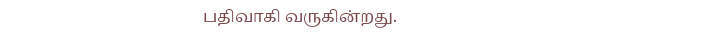பதிவாகி வருகின்றது.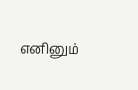எனினும்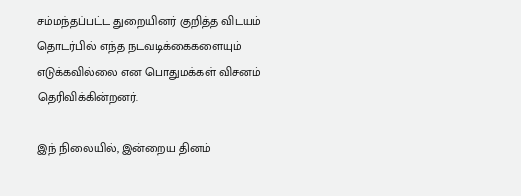சம்மந்தப்பட்ட துறையினர் குறித்த விடயம் தொடர்பில் எந்த நடவடிக்கைகளையும் எடுக்கவில்லை என பொதுமக்கள் விசனம் தெரிவிக்கின்றனர்.

இந் நிலையில், இன்றைய தினம்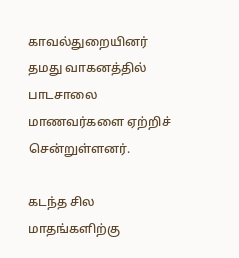காவல்துறையினர்  தமது வாகனத்தில் பாடசாலை மாணவர்களை ஏற்றிச் சென்றுள்ளனர்.

கடந்த சில மாதங்களிற்கு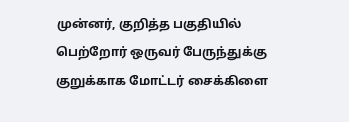முன்னர், குறித்த பகுதியில்   பெற்றோர் ஒருவர் பேருந்துக்கு குறுக்காக மோட்டர் சைக்கிளை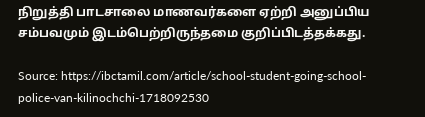நிறுத்தி பாடசாலை மாணவர்களை ஏற்றி அனுப்பிய சம்பவமும் இடம்பெற்றிருந்தமை குறிப்பிடத்தக்கது.

Source: https://ibctamil.com/article/school-student-going-school-police-van-kilinochchi-1718092530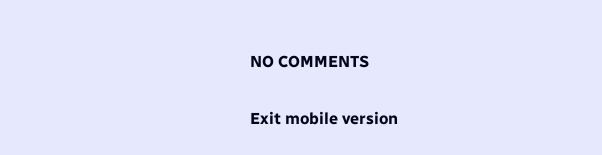NO COMMENTS

Exit mobile version